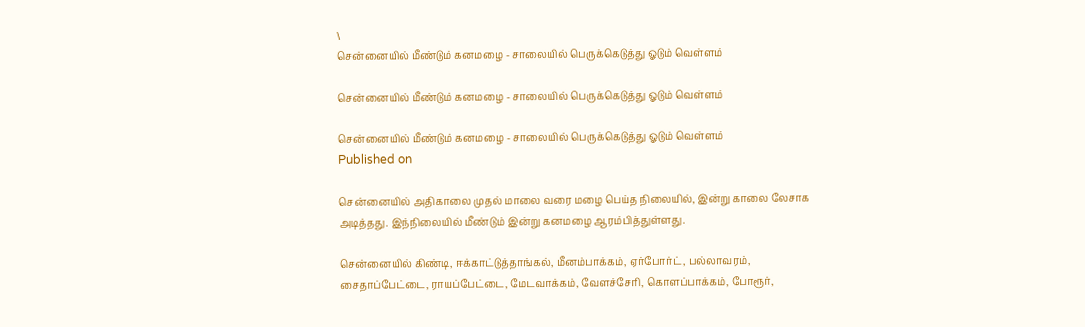\
சென்னையில் மீண்டும் கனமழை - சாலையில் பெருக்கெடுத்து ஓடும் வெள்ளம்

சென்னையில் மீண்டும் கனமழை - சாலையில் பெருக்கெடுத்து ஓடும் வெள்ளம்

சென்னையில் மீண்டும் கனமழை - சாலையில் பெருக்கெடுத்து ஓடும் வெள்ளம்
Published on

சென்னையில் அதிகாலை முதல் மாலை வரை மழை பெய்த நிலையில், இன்று காலை லேசாக அடித்தது. இந்நிலையில் மீண்டும் இன்று கனமழை ஆரம்பித்துள்ளது.

சென்னையில் கிண்டி, ஈக்காட்டுத்தாங்கல், மீனம்பாக்கம், ஏர்போர்ட், பல்லாவரம், சைதாப்பேட்டை, ராயப்பேட்டை, மேடவாக்கம், வேளச்சேரி, கொளப்பாக்கம், போரூர்,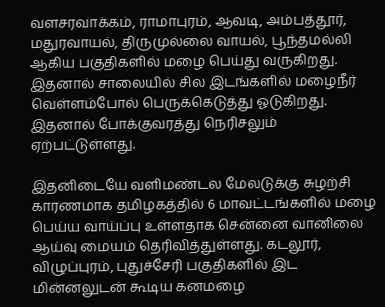வளசரவாக்கம், ராமாபுரம், ஆவடி, அம்பத்தூர், மதுரவாயல், திருமுல்லை வாயல், பூந்தமல்லி ஆகிய பகுதிகளில் மழை பெய்து வருகிறது. இதனால் சாலையில் சில இடங்களில் மழைநீர் வெள்ளம்போல் பெருக்கெடுத்து ஓடுகிறது. இதனால் போக்குவரத்து நெரிசலும் ஏற்பட்டுள்ளது.

இதனிடையே வளிமண்டல மேலடுக்கு சுழற்சி காரணமாக தமிழகத்தில் 6 மாவட்டங்களில் மழை பெய்ய வாய்ப்பு உள்ளதாக சென்னை வானிலை ஆய்வு மையம் தெரிவித்துள்ளது. கடலூர், விழுப்புரம், புதுச்சேரி பகுதிகளில் இட மின்னலுடன் கூடிய கனமழை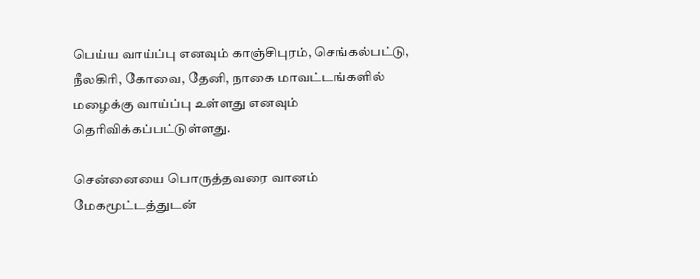பெய்ய வாய்ப்பு எனவும் காஞ்சிபுரம், செங்கல்பட்டு, நீலகிரி, கோவை, தேனி, நாகை மாவட்டங்களில் மழைக்கு வாய்ப்பு உள்ளது எனவும் தெரிவிக்கப்பட்டுள்ளது.

சென்னையை பொருத்தவரை வானம் மேகமூட்டத்துடன்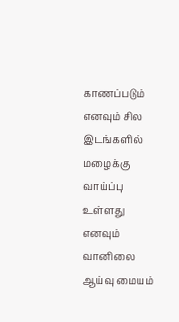காணப்படும் எனவும் சில இடங்களில் மழைக்கு வாய்ப்பு உள்ளது எனவும் வானிலை ஆய்வு மையம்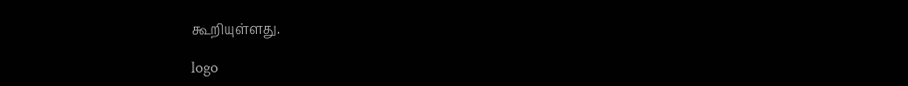கூறியுள்ளது.

logo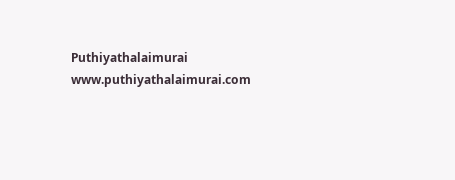Puthiyathalaimurai
www.puthiyathalaimurai.com